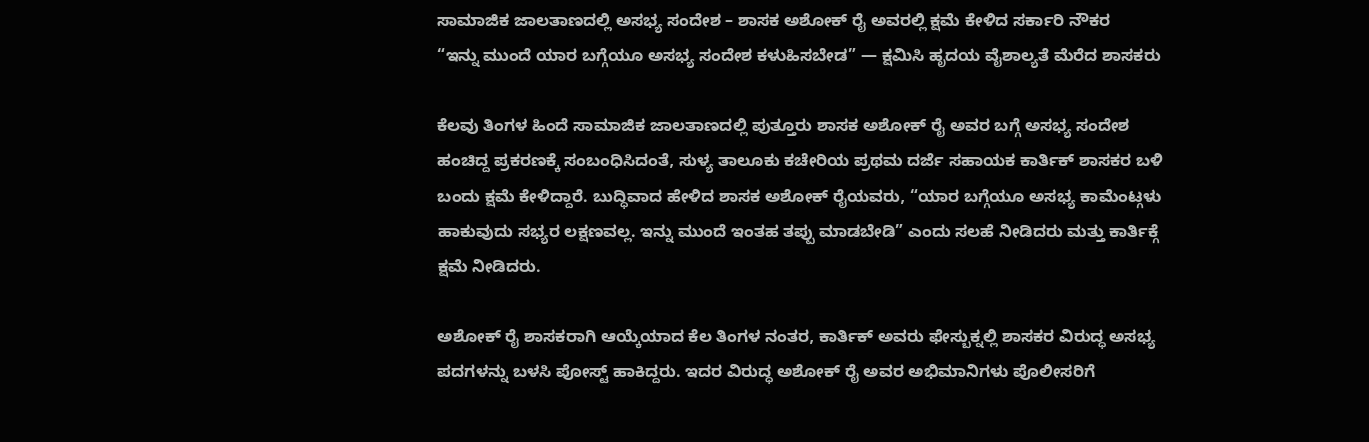ಸಾಮಾಜಿಕ ಜಾಲತಾಣದಲ್ಲಿ ಅಸಭ್ಯ ಸಂದೇಶ – ಶಾಸಕ ಅಶೋಕ್ ರೈ ಅವರಲ್ಲಿ ಕ್ಷಮೆ ಕೇಳಿದ ಸರ್ಕಾರಿ ನೌಕರ
“ಇನ್ನು ಮುಂದೆ ಯಾರ ಬಗ್ಗೆಯೂ ಅಸಭ್ಯ ಸಂದೇಶ ಕಳುಹಿಸಬೇಡ” — ಕ್ಷಮಿಸಿ ಹೃದಯ ವೈಶಾಲ್ಯತೆ ಮೆರೆದ ಶಾಸಕರು

ಕೆಲವು ತಿಂಗಳ ಹಿಂದೆ ಸಾಮಾಜಿಕ ಜಾಲತಾಣದಲ್ಲಿ ಪುತ್ತೂರು ಶಾಸಕ ಅಶೋಕ್ ರೈ ಅವರ ಬಗ್ಗೆ ಅಸಭ್ಯ ಸಂದೇಶ ಹಂಚಿದ್ದ ಪ್ರಕರಣಕ್ಕೆ ಸಂಬಂಧಿಸಿದಂತೆ, ಸುಳ್ಯ ತಾಲೂಕು ಕಚೇರಿಯ ಪ್ರಥಮ ದರ್ಜೆ ಸಹಾಯಕ ಕಾರ್ತಿಕ್ ಶಾಸಕರ ಬಳಿ ಬಂದು ಕ್ಷಮೆ ಕೇಳಿದ್ದಾರೆ. ಬುದ್ಧಿವಾದ ಹೇಳಿದ ಶಾಸಕ ಅಶೋಕ್ ರೈಯವರು, “ಯಾರ ಬಗ್ಗೆಯೂ ಅಸಭ್ಯ ಕಾಮೆಂಟ್ಗಳು ಹಾಕುವುದು ಸಭ್ಯರ ಲಕ್ಷಣವಲ್ಲ. ಇನ್ನು ಮುಂದೆ ಇಂತಹ ತಪ್ಪು ಮಾಡಬೇಡಿ” ಎಂದು ಸಲಹೆ ನೀಡಿದರು ಮತ್ತು ಕಾರ್ತಿಕ್ಗೆ ಕ್ಷಮೆ ನೀಡಿದರು.

ಅಶೋಕ್ ರೈ ಶಾಸಕರಾಗಿ ಆಯ್ಕೆಯಾದ ಕೆಲ ತಿಂಗಳ ನಂತರ, ಕಾರ್ತಿಕ್ ಅವರು ಫೇಸ್ಬುಕ್ನಲ್ಲಿ ಶಾಸಕರ ವಿರುದ್ಧ ಅಸಭ್ಯ ಪದಗಳನ್ನು ಬಳಸಿ ಪೋಸ್ಟ್ ಹಾಕಿದ್ದರು. ಇದರ ವಿರುದ್ಧ ಅಶೋಕ್ ರೈ ಅವರ ಅಭಿಮಾನಿಗಳು ಪೊಲೀಸರಿಗೆ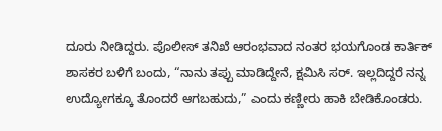ದೂರು ನೀಡಿದ್ದರು. ಪೊಲೀಸ್ ತನಿಖೆ ಆರಂಭವಾದ ನಂತರ ಭಯಗೊಂಡ ಕಾರ್ತಿಕ್ ಶಾಸಕರ ಬಳಿಗೆ ಬಂದು, “ನಾನು ತಪ್ಪು ಮಾಡಿದ್ದೇನೆ, ಕ್ಷಮಿಸಿ ಸರ್. ಇಲ್ಲದಿದ್ದರೆ ನನ್ನ ಉದ್ಯೋಗಕ್ಕೂ ತೊಂದರೆ ಆಗಬಹುದು,” ಎಂದು ಕಣ್ಣೀರು ಹಾಕಿ ಬೇಡಿಕೊಂಡರು.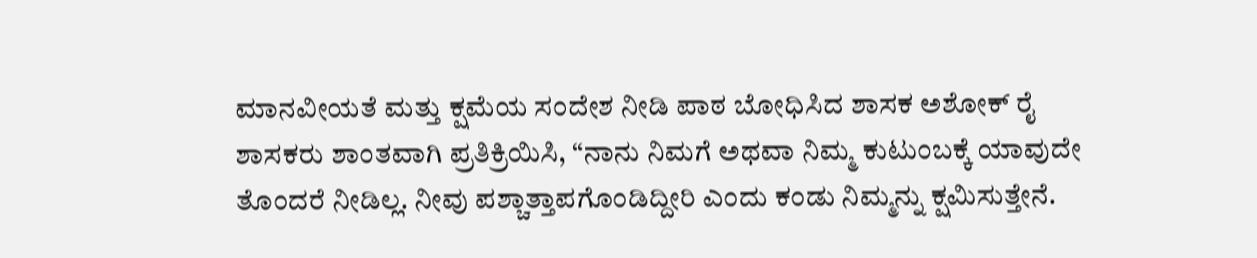ಮಾನವೀಯತೆ ಮತ್ತು ಕ್ಷಮೆಯ ಸಂದೇಶ ನೀಡಿ ಪಾಠ ಬೋಧಿಸಿದ ಶಾಸಕ ಅಶೋಕ್ ರೈ
ಶಾಸಕರು ಶಾಂತವಾಗಿ ಪ್ರತಿಕ್ರಿಯಿಸಿ, “ನಾನು ನಿಮಗೆ ಅಥವಾ ನಿಮ್ಮ ಕುಟುಂಬಕ್ಕೆ ಯಾವುದೇ ತೊಂದರೆ ನೀಡಿಲ್ಲ. ನೀವು ಪಶ್ಚಾತ್ತಾಪಗೊಂಡಿದ್ದೀರಿ ಎಂದು ಕಂಡು ನಿಮ್ಮನ್ನು ಕ್ಷಮಿಸುತ್ತೇನೆ.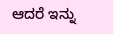ಆದರೆ ಇನ್ನು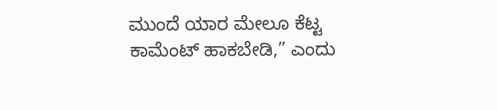ಮುಂದೆ ಯಾರ ಮೇಲೂ ಕೆಟ್ಟ ಕಾಮೆಂಟ್ ಹಾಕಬೇಡಿ,” ಎಂದು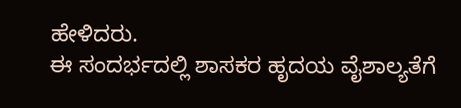ಹೇಳಿದರು.
ಈ ಸಂದರ್ಭದಲ್ಲಿ ಶಾಸಕರ ಹೃದಯ ವೈಶಾಲ್ಯತೆಗೆ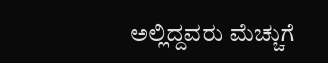ಅಲ್ಲಿದ್ದವರು ಮೆಚ್ಚುಗೆ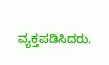ವ್ಯಕ್ತಪಡಿಸಿದರು.